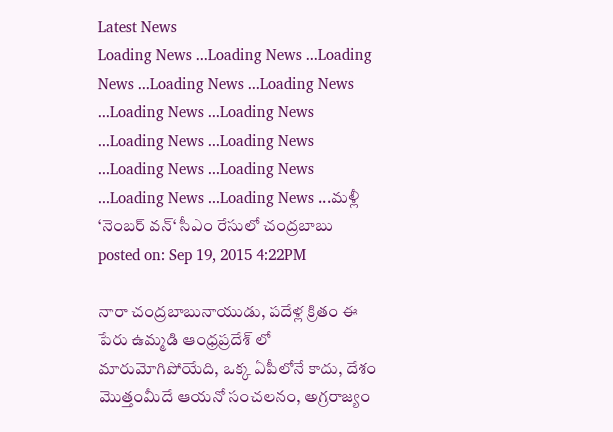Latest News
Loading News ...Loading News ...Loading News ...Loading News ...Loading News ...Loading News ...Loading News ...Loading News ...Loading News ...Loading News ...Loading News ...Loading News ...Loading News ...మళ్లీ ‘నెంబర్ వన్‘ సీఎం రేసులో చంద్రబాబు
posted on: Sep 19, 2015 4:22PM

నారా చంద్రబాబునాయుడు, పదేళ్ల క్రితం ఈ పేరు ఉమ్మడి ఆంధ్రప్రదేశ్ లో మారుమోగిపోయేది, ఒక్క ఏపీలోనే కాదు, దేశం మొత్తంమీదే ఆయనో సంచలనం, అగ్రరాజ్యం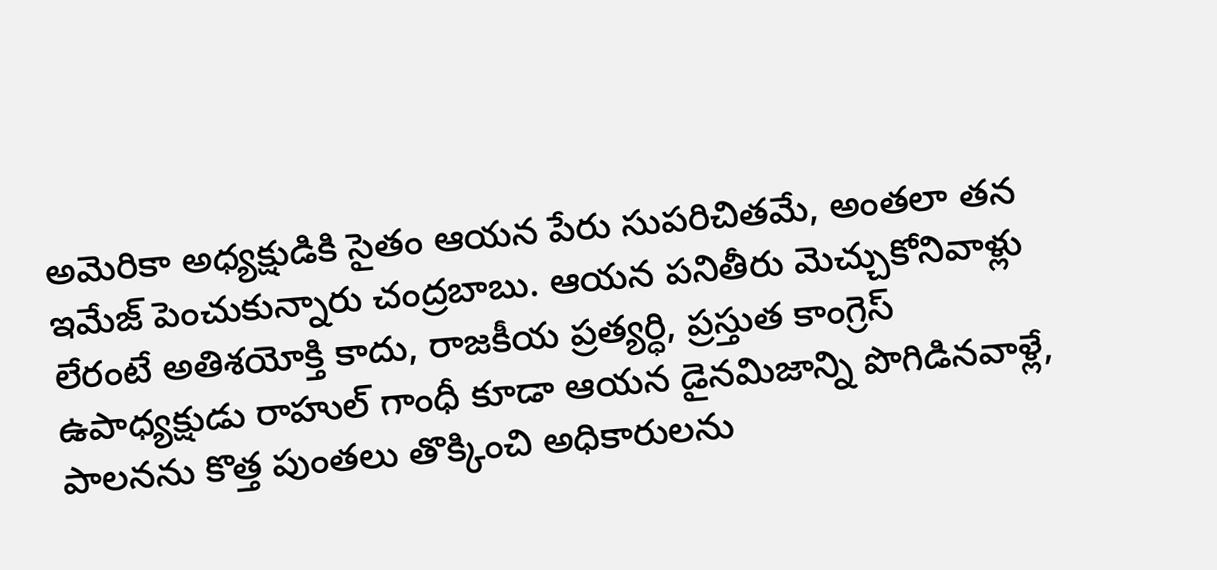అమెరికా అధ్యక్షుడికి సైతం ఆయన పేరు సుపరిచితమే, అంతలా తన ఇమేజ్ పెంచుకున్నారు చంద్రబాబు. ఆయన పనితీరు మెచ్చుకోనివాళ్లు లేరంటే అతిశయోక్తి కాదు, రాజకీయ ప్రత్యర్ధి, ప్రస్తుత కాంగ్రెస్ ఉపాధ్యక్షుడు రాహుల్ గాంధీ కూడా ఆయన డైనమిజాన్ని పొగిడినవాళ్లే, పాలనను కొత్త పుంతలు తొక్కించి అధికారులను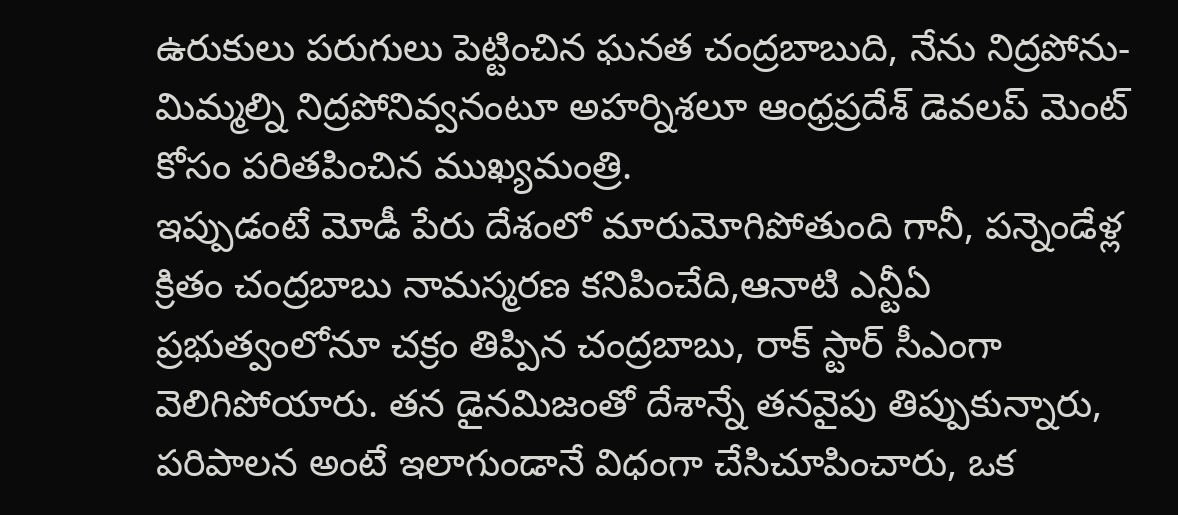ఉరుకులు పరుగులు పెట్టించిన ఘనత చంద్రబాబుది, నేను నిద్రపోను-మిమ్మల్ని నిద్రపోనివ్వనంటూ అహర్నిశలూ ఆంధ్రప్రదేశ్ డెవలప్ మెంట్ కోసం పరితపించిన ముఖ్యమంత్రి.
ఇప్పుడంటే మోడీ పేరు దేశంలో మారుమోగిపోతుంది గానీ, పన్నెండేళ్ల క్రితం చంద్రబాబు నామస్మరణ కనిపించేది,ఆనాటి ఎన్టీఏ ప్రభుత్వంలోనూ చక్రం తిప్పిన చంద్రబాబు, రాక్ స్టార్ సీఎంగా వెలిగిపోయారు. తన డైనమిజంతో దేశాన్నే తనవైపు తిప్పుకున్నారు, పరిపాలన అంటే ఇలాగుండానే విధంగా చేసిచూపించారు, ఒక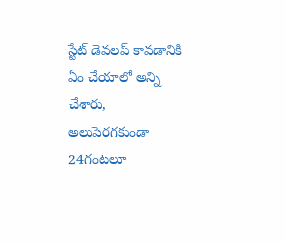స్టేట్ డెవలప్ కావడానికి ఏం చేయాలో అన్ని చేశారు, అలుపెరగకుండా 24గంటలూ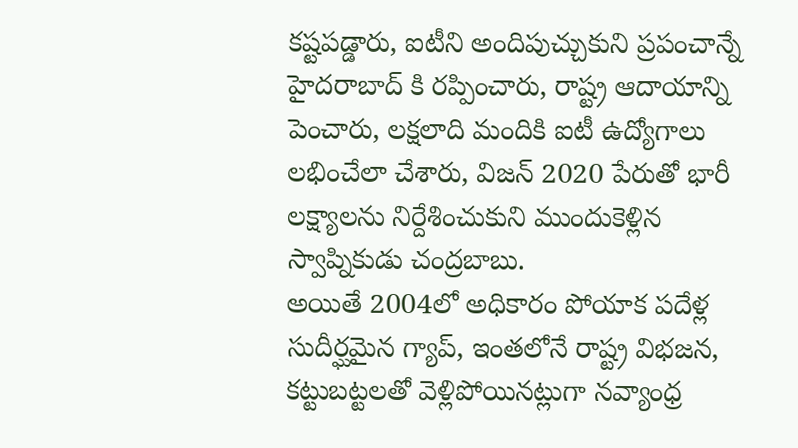కష్టపడ్డారు, ఐటీని అందిపుచ్చుకుని ప్రపంచాన్నే హైదరాబాద్ కి రప్పించారు, రాష్ట్ర ఆదాయాన్ని పెంచారు, లక్షలాది మందికి ఐటీ ఉద్యోగాలు లభించేలా చేశారు, విజన్ 2020 పేరుతో భారీ లక్ష్యాలను నిర్దేశించుకుని ముందుకెళ్లిన స్వాప్నికుడు చంద్రబాబు.
అయితే 2004లో అధికారం పోయాక పదేళ్ల సుదీర్ఘమైన గ్యాప్, ఇంతలోనే రాష్ట్ర విభజన, కట్టుబట్టలతో వెళ్లిపోయినట్లుగా నవ్యాంధ్ర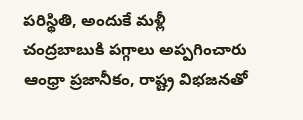పరిస్థితి, అందుకే మళ్లీ చంద్రబాబుకి పగ్గాలు అప్పగించారు ఆంధ్రా ప్రజానీకం, రాష్ట్ర విభజనతో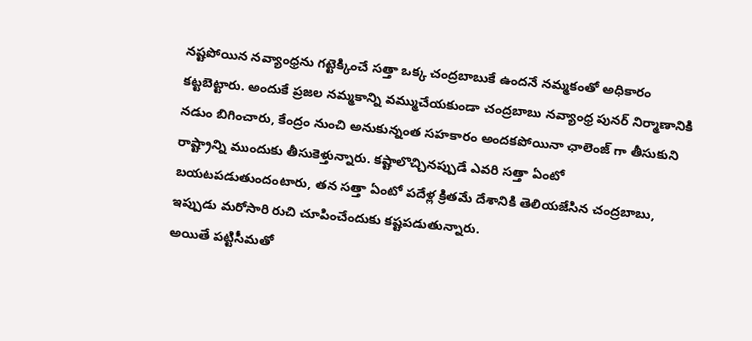నష్టపోయిన నవ్యాంధ్రను గట్టెక్కించే సత్తా ఒక్క చంద్రబాబుకే ఉందనే నమ్మకంతో అధికారం కట్టబెట్టారు. అందుకే ప్రజల నమ్మకాన్ని వమ్ముచేయకుండా చంద్రబాబు నవ్యాంధ్ర పునర్ నిర్మాణానికి నడుం బిగించారు, కేంద్రం నుంచి అనుకున్నంత సహకారం అందకపోయినా ఛాలెంజ్ గా తీసుకుని రాష్ట్రాన్ని ముందుకు తీసుకెళ్తున్నారు. కష్టాలొచ్చినప్పుడే ఎవరి సత్తా ఏంటో బయటపడుతుందంటారు, తన సత్తా ఏంటో పదేళ్ల క్రితమే దేశానికి తెలియజేసిన చంద్రబాబు, ఇప్పుడు మరోసారి రుచి చూపించేందుకు కష్టపడుతున్నారు.
అయితే పట్టిసీమతో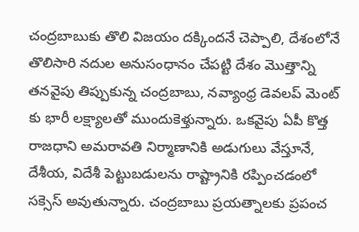చంద్రబాబుకు తొలి విజయం దక్కిందనే చెప్పాలి, దేశంలోనే తొలిసారి నదుల అనుసంధానం చేపట్టి దేశం మొత్తాన్ని తనవైపు తిప్పుకున్న చంద్రబాబు, నవ్యాంధ్ర డెవలప్ మెంట్ కు భారీ లక్ష్యాలతో ముందుకెళ్తున్నారు. ఒకవైపు ఏపీ కొత్త రాజధాని అమరావతి నిర్మాణానికి అడుగులు వేస్తూనే, దేశీయ, విదేశీ పెట్టుబడులను రాష్ట్రానికి రప్పించడంలో సక్సెస్ అవుతున్నారు. చంద్రబాబు ప్రయత్నాలకు ప్రపంచ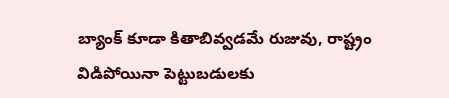బ్యాంక్ కూడా కితాబివ్వడమే రుజువు, రాష్ట్రం విడిపోయినా పెట్టుబడులకు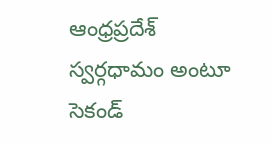ఆంధ్రప్రదేశ్ స్వర్గధామం అంటూ సెకండ్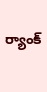ర్యాంక్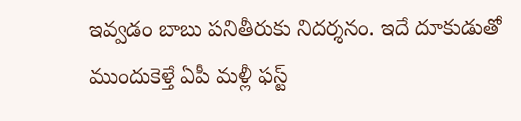ఇవ్వడం బాబు పనితీరుకు నిదర్శనం. ఇదే దూకుడుతో ముందుకెళ్తే ఏపీ మళ్లీ ఫస్ట్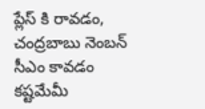ప్లేస్ కి రావడం, చంద్రబాబు నెంబన్ సీఎం కావడం కష్టమేమీ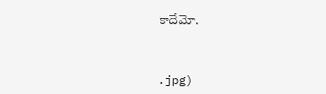కాదేమో.



.jpg)